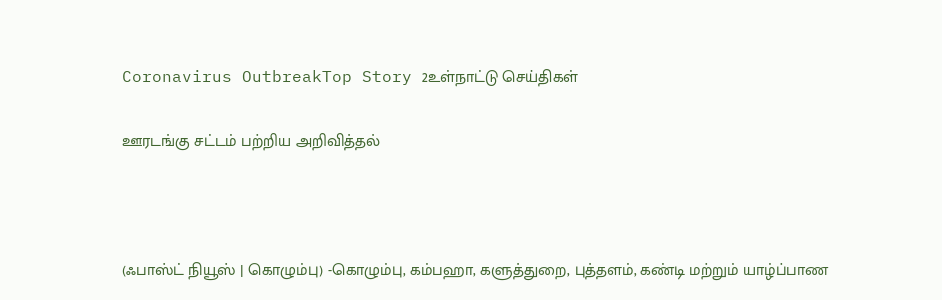Coronavirus OutbreakTop Story 2உள்நாட்டு செய்திகள்

ஊரடங்கு சட்டம் பற்றிய அறிவித்தல்



(ஃபாஸ்ட் நியூஸ் | கொழும்பு) -கொழும்பு, கம்பஹா, களுத்துறை, புத்தளம், கண்டி மற்றும் யாழ்ப்பாண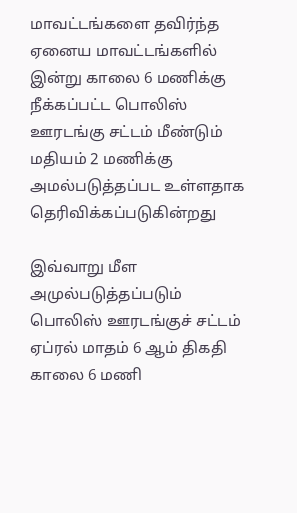மாவட்டங்களை தவிர்ந்த ஏனைய மாவட்டங்களில் இன்று காலை 6 மணிக்கு நீக்கப்பட்ட பொலிஸ் ஊரடங்கு சட்டம் மீண்டும் மதியம் 2 மணிக்கு அமல்படுத்தப்பட உள்ளதாக தெரிவிக்கப்படுகின்றது

இவ்வாறு மீள அமுல்படுத்தப்படும் பொலிஸ் ஊரடங்குச் சட்டம் ஏப்ரல் மாதம் 6 ஆம் திகதி காலை 6 மணி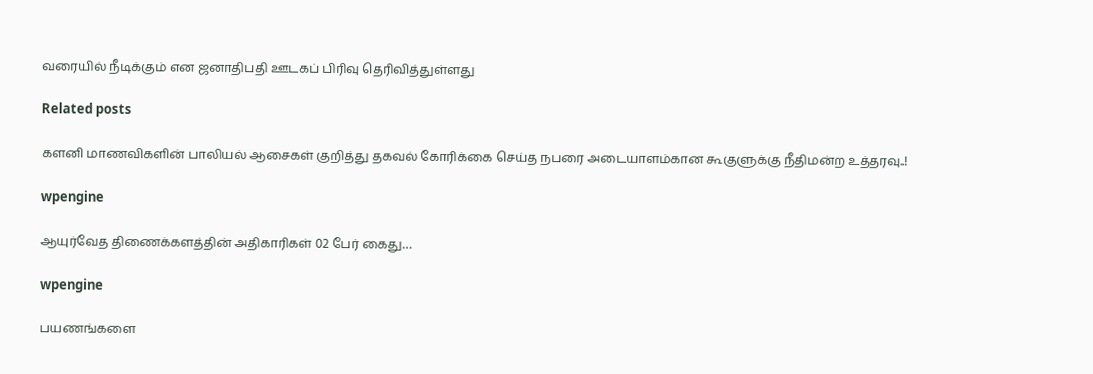வரையில் நீடிக்கும் என ஜனாதிபதி ஊடகப் பிரிவு தெரிவித்துள்ளது

Related posts

களனி மாணவிகளின் பாலியல் ஆசைகள் குறித்து தகவல் கோரிக்கை செய்த நபரை அடையாளம்கான கூகுளுக்கு நீதிமன்ற உத்தரவு..!

wpengine

ஆயுர்வேத திணைக்களத்தின் அதிகாரிகள் 02 பேர் கைது…

wpengine

பயணங்களை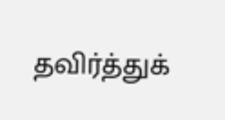தவிர்த்துக்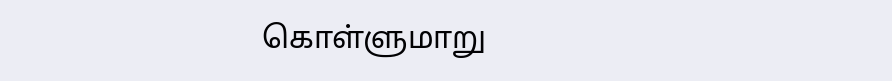கொள்ளுமாறு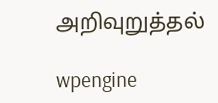அறிவுறுத்தல்

wpengine